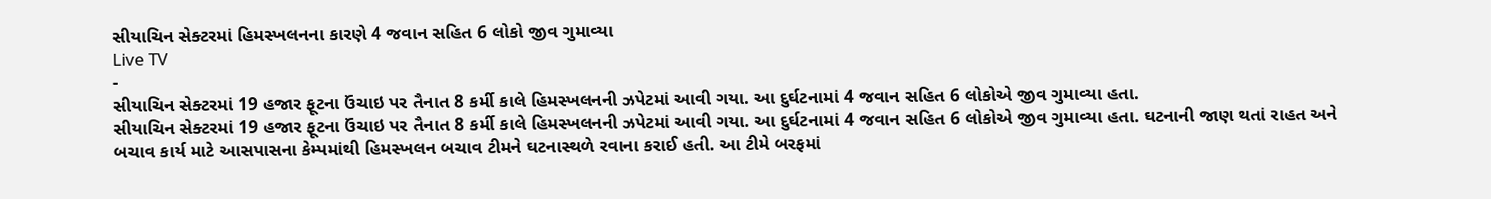સીયાચિન સેક્ટરમાં હિમસ્ખલનના કારણે 4 જવાન સહિત 6 લોકો જીવ ગુમાવ્યા
Live TV
-
સીયાચિન સેક્ટરમાં 19 હજાર ફૂટના ઉંચાઇ પર તૈનાત 8 કર્મી કાલે હિમસ્ખલનની ઝપેટમાં આવી ગયા. આ દુર્ઘટનામાં 4 જવાન સહિત 6 લોકોએ જીવ ગુમાવ્યા હતા.
સીયાચિન સેક્ટરમાં 19 હજાર ફૂટના ઉંચાઇ પર તૈનાત 8 કર્મી કાલે હિમસ્ખલનની ઝપેટમાં આવી ગયા. આ દુર્ઘટનામાં 4 જવાન સહિત 6 લોકોએ જીવ ગુમાવ્યા હતા. ઘટનાની જાણ થતાં રાહત અને બચાવ કાર્ય માટે આસપાસના કેમ્પમાંથી હિમસ્ખલન બચાવ ટીમને ઘટનાસ્થળે રવાના કરાઈ હતી. આ ટીમે બરફમાં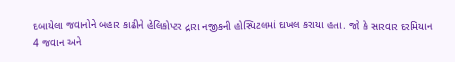દબાયેલા જવાનોને બહાર કાઢીને હેલિકોપ્ટર દ્રારા નજીકની હોસ્પિટલમાં દાખલ કરાયા હતા. જો કે સારવાર દરમિયાન 4 જવાન અને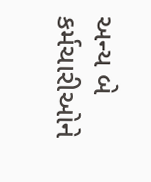અન્ય બે કર્મચારીઓને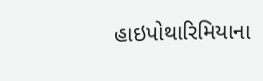હાઇપોથારિમિયાના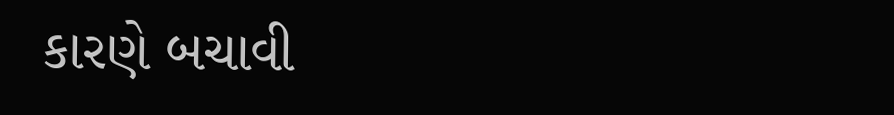કારણે બચાવી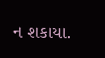ન શકાયા.